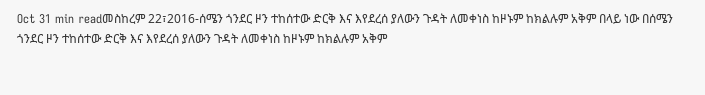Oct 31 min readመስከረም 22፣2016-ሰሜን ጎንደር ዞን ተከሰተው ድርቅ እና እየደረሰ ያለውን ጉዳት ለመቀነስ ከዞኑም ከክልሉም አቅም በላይ ነው በሰሜን ጎንደር ዞን ተከሰተው ድርቅ እና እየደረሰ ያለውን ጉዳት ለመቀነስ ከዞኑም ከክልሉም አቅም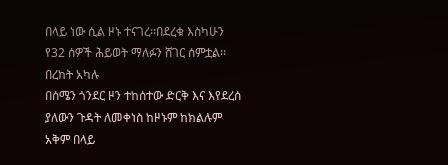በላይ ነው ሲል ዞኑ ተናገረ፡፡በደረቁ እስካሁን የ32 ሰዎች ሕይወት ማለፉን ሸገር ሰምቷል፡፡በረከት አካሉ
በሰሜን ጎንደር ዞን ተከሰተው ድርቅ እና እየደረሰ ያለውን ጉዳት ለመቀነስ ከዞኑም ከክልሉም አቅም በላይ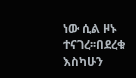ነው ሲል ዞኑ ተናገረ፡፡በደረቁ እስካሁን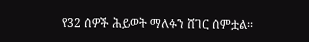የ32 ሰዎች ሕይወት ማለፉን ሸገር ሰምቷል፡፡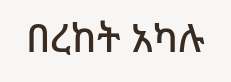በረከት አካሉ